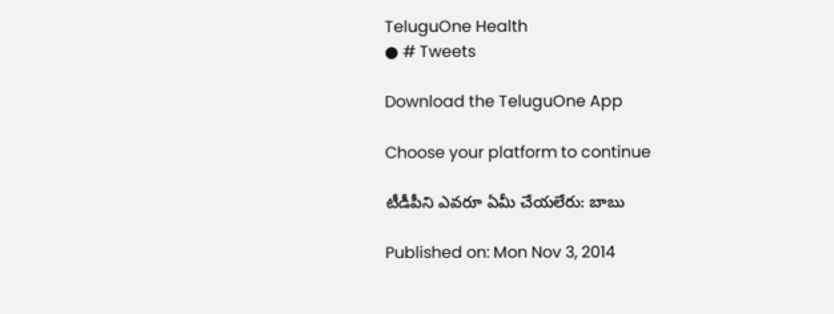TeluguOne Health
● # Tweets

Download the TeluguOne App

Choose your platform to continue

టీడీపీని ఎవరూ ఏమీ చేయలేరు: బాబు

Published on: Mon Nov 3, 2014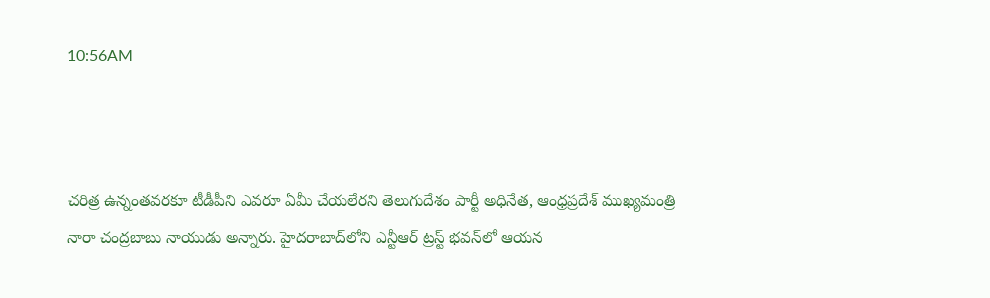10:56AM



చరిత్ర ఉన్నంతవరకూ టీడీపీని ఎవరూ ఏమీ చేయలేరని తెలుగుదేశం పార్టీ అధినేత, ఆంధ్రప్రదేశ్ ముఖ్యమంత్రి నారా చంద్రబాబు నాయుడు అన్నారు. హైదరాబాద్‌లోని ఎన్టీఆర్ ట్రస్ట్ భవన్‌లో ఆయన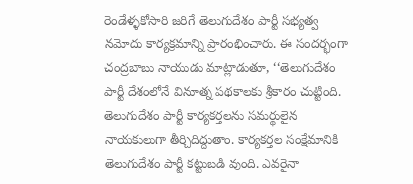రెండేళ్ళకోసారి జరిగే తెలుగుదేశం పార్టీ సభ్యత్వ నమోదు కార్యక్రమాన్ని ప్రారంభించారు. ఈ సందర్భంగా చంద్రబాబు నాయుడు మాట్లాడుతూ, ‘‘తెలుగుదేశం పార్టీ దేశంలోనే వినూత్న పథకాలకు శ్రీకారం చుట్టింది. తెలుగుదేశం పార్టీ కార్యకర్తలను సమర్థులైన నాయకులుగా తీర్చిదిద్దుతాం. కార్యకర్తల సంక్షేమానికి తెలుగుదేశం పార్టీ కట్టుబడి వుంది. ఎవరైనా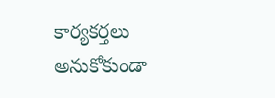కార్యకర్తలు అనుకోకుండా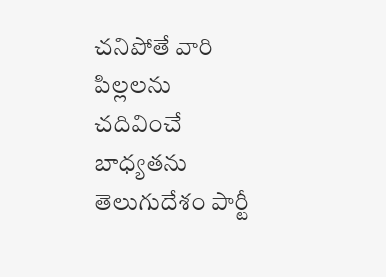చనిపోతే వారి పిల్లలను చదివించే బాధ్యతను తెలుగుదేశం పార్టీ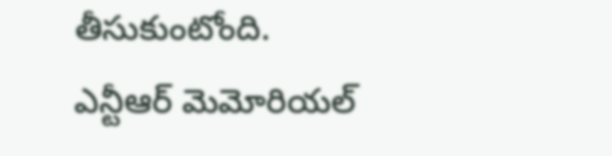తీసుకుంటోంది. ఎన్టీఆర్ మెమోరియల్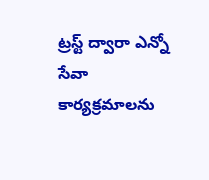ట్రస్ట్ ద్వారా ఎన్నో సేవా కార్యక్రమాలను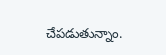చేపడుతున్నాం.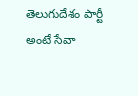తెలుగుదేశం పార్టీ అంటే సేవా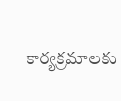కార్యక్రమాలకు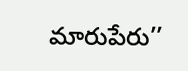మారుపేరు’’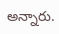అన్నారు.